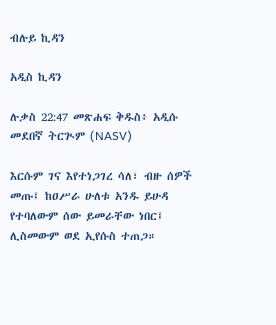ብሉይ ኪዳን

አዲስ ኪዳን

ሉቃስ 22:47 መጽሐፍ ቅዱስ፥ አዲሱ መደበኛ ትርጒም (NASV)

እርሱም ገና እየተነጋገረ ሳለ፣ ብዙ ሰዎች መጡ፤ ከዐሥራ ሁለቱ አንዱ ይሁዳ የተባለውም ሰው ይመራቸው ነበር፤ ሊስመውም ወደ ኢየሱስ ተጠጋ።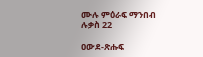ሙሉ ምዕራፍ ማንበብ ሉቃስ 22

ዐውደ-ጽሑፍ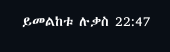ይመልከቱ ሉቃስ 22:47